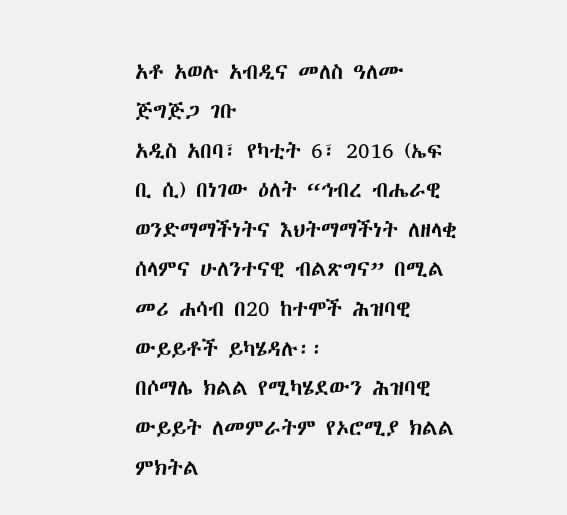አቶ አወሉ አብዲና መለስ ዓለሙ ጅግጅጋ ገቡ
አዲስ አበባ፣ የካቲት 6፣ 2016 (ኤፍ ቢ ሲ) በነገው ዕለት “ኅብረ ብሔራዊ ወንድማማችነትና እህትማማችነት ለዘላቂ ሰላምና ሁለንተናዊ ብልጽግና” በሚል መሪ ሐሳብ በ20 ከተሞች ሕዝባዊ ውይይቶች ይካሄዳሉ፡፡
በሶማሌ ክልል የሚካሄደውን ሕዝባዊ ውይይት ለመምራትም የኦሮሚያ ክልል ምክትል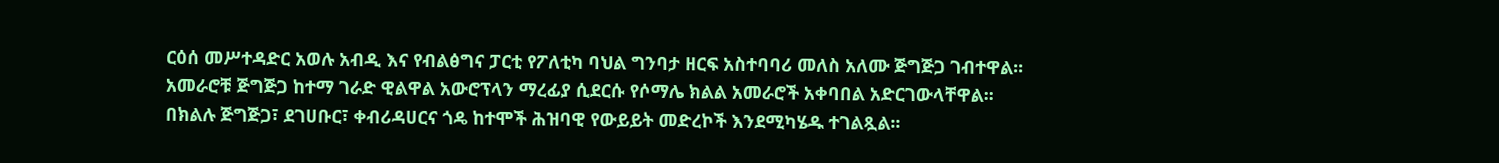ርዕሰ መሥተዳድር አወሉ አብዲ እና የብልፅግና ፓርቲ የፖለቲካ ባህል ግንባታ ዘርፍ አስተባባሪ መለስ አለሙ ጅግጅጋ ገብተዋል፡፡
አመራሮቹ ጅግጅጋ ከተማ ገራድ ዊልዋል አውሮፕላን ማረፊያ ሲደርሱ የሶማሌ ክልል አመራሮች አቀባበል አድርገውላቸዋል፡፡
በክልሉ ጅግጅጋ፣ ደገሀቡር፣ ቀብሪዳሀርና ጎዴ ከተሞች ሕዝባዊ የውይይት መድረኮች እንደሚካሄዱ ተገልጿል፡፡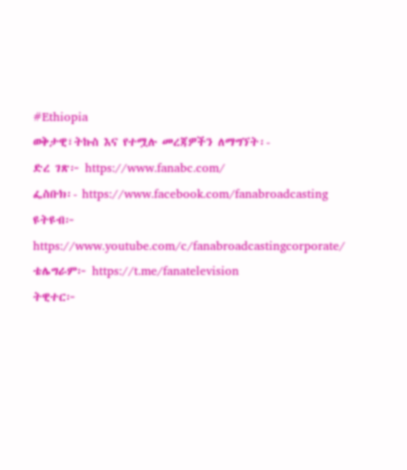#Ethiopia
ወቅታዊ፣ትኩስ እና የተሟሉ መረጃዎችን ለማግኘት፡-
ድረ ገጽ፦ https://www.fanabc.com/
ፌስቡክ፡- https://www.facebook.com/fanabroadcasting
ዩትዩብ፦ https://www.youtube.com/c/fanabroadcastingcorporate/
ቴሌግራም፦ https://t.me/fanatelevision
ትዊተር፦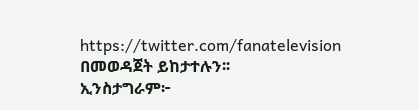https://twitter.com/fanatelevision በመወዳጀት ይከታተሉን፡፡
ኢንስታግራም፦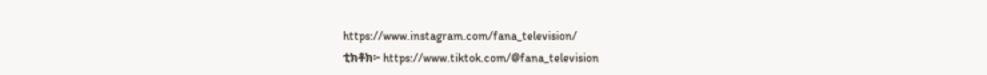https://www.instagram.com/fana_television/
ቲክቶክ፦ https://www.tiktok.com/@fana_television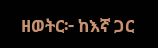ዘወትር፦ ከእኛ ጋር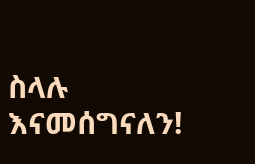ስላሉ እናመሰግናለን!